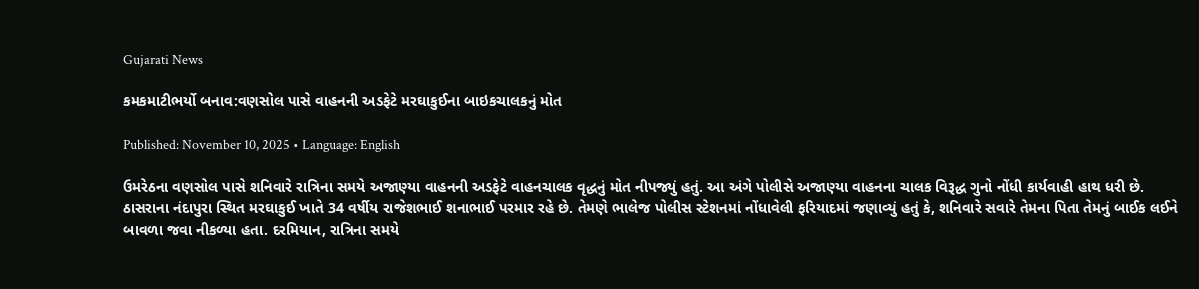Gujarati News

કમકમાટીભર્યો બનાવ:વણસોલ પાસે વાહનની અડફેટે મરઘાકુઈના બાઇકચાલકનું મોત

Published: November 10, 2025 • Language: English

ઉમરેઠના વણસોલ પાસે શનિવારે રાત્રિના સમયે અજાણ્યા વાહનની અડફેટે વાહનચાલક વૃદ્ધનું મોત નીપજ્યું હતું. આ અંગે પોલીસે અજાણ્યા વાહનના ચાલક વિરૂદ્ધ ગુનો નોંધી કાર્યવાહી હાથ ધરી છે. ઠાસરાના નંદાપુરા સ્થિત મરઘાકુઈ ખાતે 34 વર્ષીય રાજેશભાઈ શનાભાઈ પરમાર રહે છે. તેમણે ભાલેજ પોલીસ સ્ટેશનમાં નોંધાવેલી ફરિયાદમાં જણાવ્યું હતું કે, શનિવારે સવારે તેમના પિતા તેમનું બાઈક લઈને બાવળા જવા નીકળ્યા હતા. દરમિયાન, રાત્રિના સમયે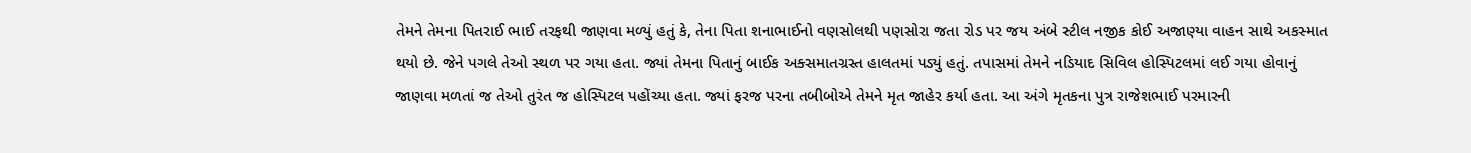તેમને તેમના પિતરાઈ ભાઈ તરફથી જાણવા મળ્યું હતું કે, તેના પિતા શનાભાઈનો વણસોલથી પણસોરા જતા રોડ પર જય અંબે સ્ટીલ નજીક કોઈ અજાણ્યા વાહન સાથે અકસ્માત થયો છે. જેને પગલે તેઓ સ્થળ પર ગયા હતા. જ્યાં તેમના પિતાનું બાઈક અક્સમાતગ્રસ્ત હાલતમાં પડ્યું હતું. તપાસમાં તેમને નડિયાદ સિવિલ હોસ્પિટલમાં લઈ ગયા હોવાનું જાણવા મળતાં જ તેઓ તુરંત જ હોસ્પિટલ પહોંચ્યા હતા. જ્યાં ફરજ પરના તબીબોએ તેમને મૃત જાહેર કર્યા હતા. આ અંગે મૃતકના પુત્ર રાજેશભાઈ પરમારની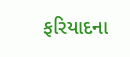ફરિયાદના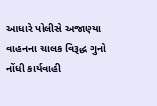આધારે પોલીસે અજાણ્યા વાહનના ચાલક વિરૂદ્ધ ગુનો નોંધી કાર્યવાહી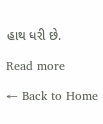હાથ ધરી છે.

Read more

← Back to Home